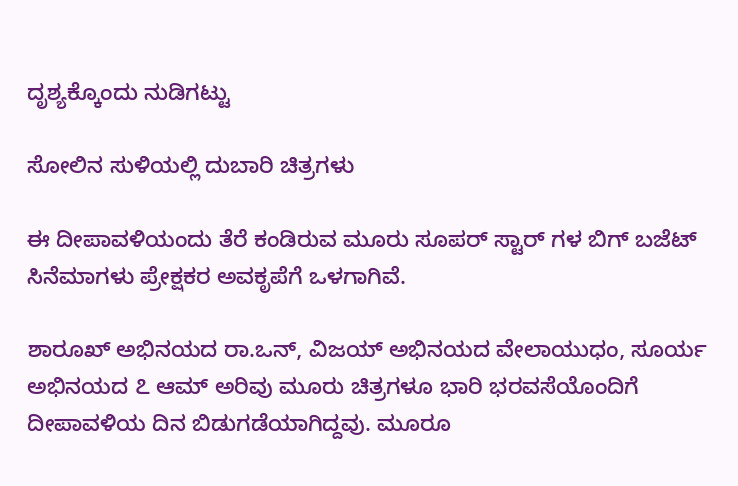ದೃಶ್ಯಕ್ಕೊಂದು ನುಡಿಗಟ್ಟು

ಸೋಲಿನ ಸುಳಿಯಲ್ಲಿ ದುಬಾರಿ ಚಿತ್ರಗಳು

ಈ ದೀಪಾವಳಿಯಂದು ತೆರೆ ಕಂಡಿರುವ ಮೂರು ಸೂಪರ್ ಸ್ಟಾರ್ ಗಳ ಬಿಗ್ ಬಜೆಟ್ ಸಿನೆಮಾಗಳು ಪ್ರೇಕ್ಷಕರ ಅವಕೃಪೆಗೆ ಒಳಗಾಗಿವೆ.

ಶಾರೂಖ್ ಅಭಿನಯದ ರಾ.ಒನ್, ವಿಜಯ್ ಅಭಿನಯದ ವೇಲಾಯುಧಂ, ಸೂರ್ಯ ಅಭಿನಯದ ೭ ಆಮ್ ಅರಿವು ಮೂರು ಚಿತ್ರಗಳೂ ಭಾರಿ ಭರವಸೆಯೊಂದಿಗೆ ದೀಪಾವಳಿಯ ದಿನ ಬಿಡುಗಡೆಯಾಗಿದ್ದವು. ಮೂರೂ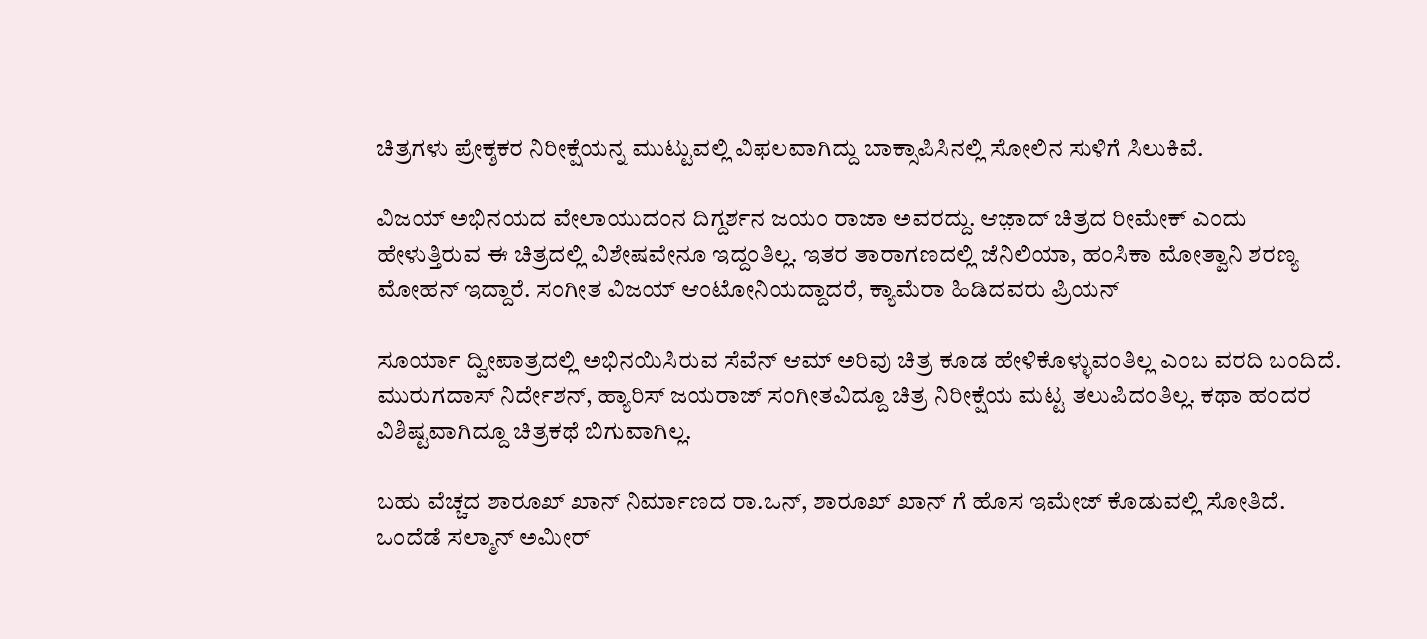ಚಿತ್ರಗಳು ಪ್ರೇಕ್ಶಕರ ನಿರೀಕ್ಷೆಯನ್ನ ಮುಟ್ಟುವಲ್ಲಿ ವಿಫಲವಾಗಿದ್ದು ಬಾಕ್ಸಾಪಿಸಿನಲ್ಲಿ ಸೋಲಿನ ಸುಳಿಗೆ ಸಿಲುಕಿವೆ.

ವಿಜಯ್ ಅಭಿನಯದ ವೇಲಾಯುದಂನ ದಿಗ್ದರ್ಶನ ಜಯಂ ರಾಜಾ ಅವರದ್ದು. ಆಜ಼ಾದ್ ಚಿತ್ರದ ರೀಮೇಕ್ ಎಂದು ಹೇಳುತ್ತಿರುವ ಈ ಚಿತ್ರದಲ್ಲಿ ವಿಶೇಷವೇನೂ ಇದ್ದಂತಿಲ್ಲ. ಇತರ ತಾರಾಗಣದಲ್ಲಿ ಜೆನಿಲಿಯಾ, ಹಂಸಿಕಾ ಮೋತ್ವಾನಿ ಶರಣ್ಯ ಮೋಹನ್ ಇದ್ದಾರೆ. ಸಂಗೀತ ವಿಜಯ್ ಆಂಟೋನಿಯದ್ದಾದರೆ, ಕ್ಯಾಮೆರಾ ಹಿಡಿದವರು ಪ್ರಿಯನ್

ಸೂರ್ಯಾ ದ್ವೀಪಾತ್ರದಲ್ಲಿ ಅಭಿನಯಿಸಿರುವ ಸೆವೆನ್ ಆಮ್ ಅರಿವು ಚಿತ್ರ ಕೂಡ ಹೇಳಿಕೊಳ್ಳುವಂತಿಲ್ಲ ಎಂಬ ವರದಿ ಬಂದಿದೆ. ಮುರುಗದಾಸ್ ನಿರ್ದೇಶನ್, ಹ್ಯಾರಿಸ್ ಜಯರಾಜ್ ಸಂಗೀತವಿದ್ದೂ ಚಿತ್ರ ನಿರೀಕ್ಷೆಯ ಮಟ್ಟ ತಲುಪಿದಂತಿಲ್ಲ. ಕಥಾ ಹಂದರ ವಿಶಿಷ್ಟವಾಗಿದ್ದೂ ಚಿತ್ರಕಥೆ ಬಿಗುವಾಗಿಲ್ಲ.

ಬಹು ವೆಚ್ಚದ ಶಾರೂಖ್ ಖಾನ್ ನಿರ್ಮಾಣದ ರಾ.ಒನ್, ಶಾರೂಖ್ ಖಾನ್ ಗೆ ಹೊಸ ಇಮೇಜ್ ಕೊಡುವಲ್ಲಿ ಸೋತಿದೆ. ಒಂದೆಡೆ ಸಲ್ಮಾನ್ ಅಮೀರ್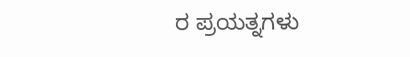ರ ಪ್ರಯತ್ನಗಳು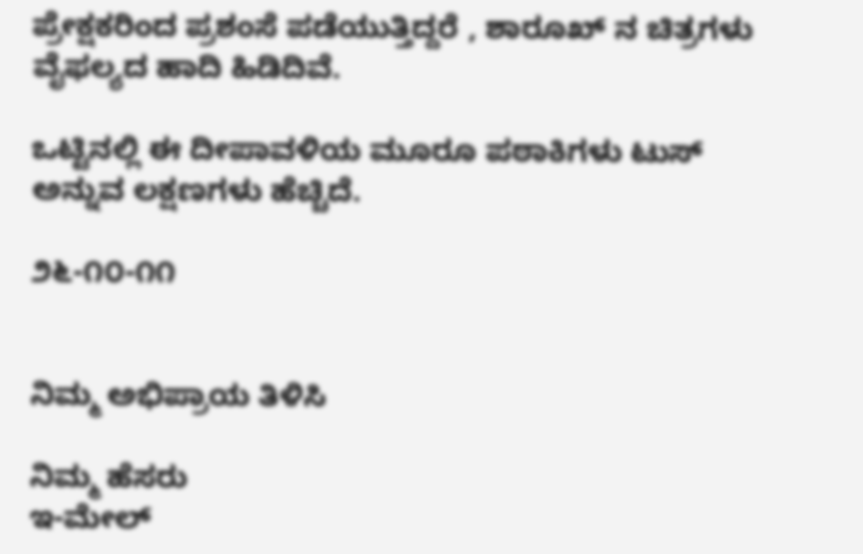ಪ್ರೇಕ್ಷಕರಿಂದ ಪ್ರಶಂಸೆ ಪಡೆಯುತ್ತಿದ್ದರೆ , ಶಾರೂಖ್ ನ ಚಿತ್ರಗಳು ವೈಫಲ್ಯದ ಹಾದಿ ಹಿಡಿದಿವೆ.

ಒಟ್ಟಿನಲ್ಲಿ ಈ ದೀಪಾವಳಿಯ ಮೂರೂ ಪಠಾಕಿಗಳು ಟುಸ್ ಅನ್ನುವ ಲಕ್ಷಣಗಳು ಹೆಚ್ಚಿದೆ.

೨೬-೧೦-೧೧


ನಿಮ್ಮ ಅಭಿಪ್ರಾಯ ತಿಳಿಸಿ

ನಿಮ್ಮ ಹೆಸರು
ಇ-ಮೇಲ್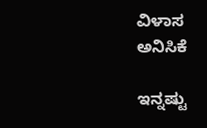ವಿಳಾಸ
ಅನಿಸಿಕೆ

ಇನ್ನಷ್ಟು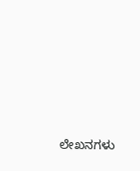ಲೇಖನಗಳು